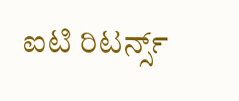ಐಟಿ ರಿಟರ್ನ್ಸ್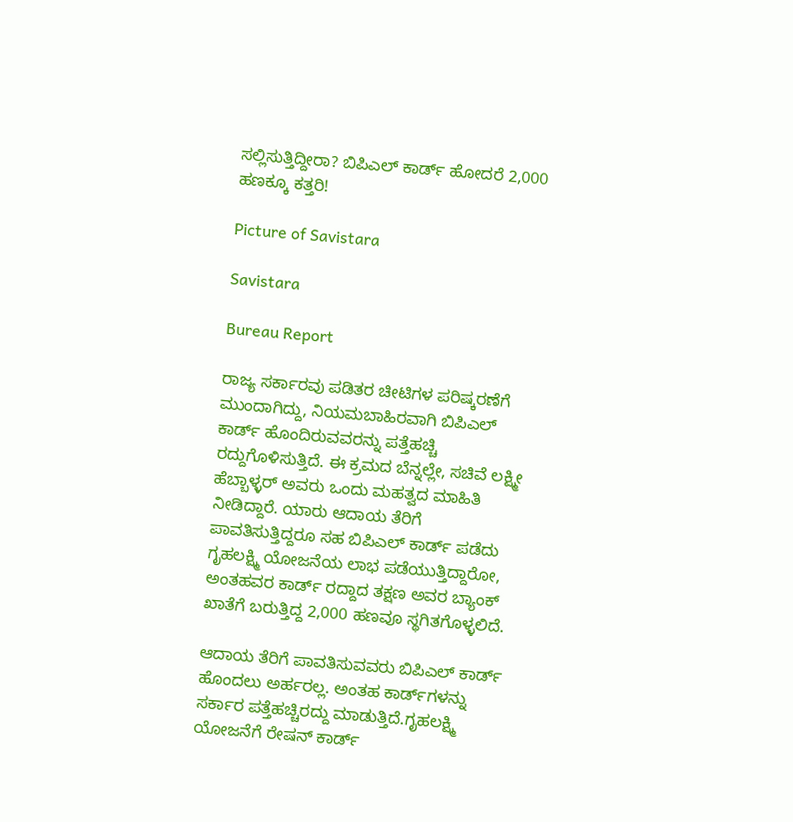ಸಲ್ಲಿಸುತ್ತಿದ್ದೀರಾ? ಬಿಪಿಎಲ್ ಕಾರ್ಡ್ ಹೋದರೆ 2,000 ಹಣಕ್ಕೂ ಕತ್ತರಿ!

Picture of Savistara

Savistara

Bureau Report

ರಾಜ್ಯ ಸರ್ಕಾರವು ಪಡಿತರ ಚೀಟಿಗಳ ಪರಿಷ್ಕರಣೆಗೆ ಮುಂದಾಗಿದ್ದು, ನಿಯಮಬಾಹಿರವಾಗಿ ಬಿಪಿಎಲ್ ಕಾರ್ಡ್ ಹೊಂದಿರುವವರನ್ನು ಪತ್ತೆಹಚ್ಚಿ ರದ್ದುಗೊಳಿಸುತ್ತಿದೆ. ಈ ಕ್ರಮದ ಬೆನ್ನಲ್ಲೇ, ಸಚಿವೆ ಲಕ್ಷ್ಮೀ ಹೆಬ್ಬಾಳ್ಳ‌ರ್ ಅವರು ಒಂದು ಮಹತ್ವದ ಮಾಹಿತಿ ನೀಡಿದ್ದಾರೆ. ಯಾರು ಆದಾಯ ತೆರಿಗೆ ಪಾವತಿಸುತ್ತಿದ್ದರೂ ಸಹ ಬಿಪಿಎಲ್ ಕಾರ್ಡ್ ಪಡೆದು ಗೃಹಲಕ್ಷ್ಮಿ ಯೋಜನೆಯ ಲಾಭ ಪಡೆಯುತ್ತಿದ್ದಾರೋ, ಅಂತಹವರ ಕಾರ್ಡ್ ರದ್ದಾದ ತಕ್ಷಣ ಅವರ ಬ್ಯಾಂಕ್ ಖಾತೆಗೆ ಬರುತ್ತಿದ್ದ 2,000 ಹಣವೂ ಸ್ಥಗಿತಗೊಳ್ಳಲಿದೆ.

ಆದಾಯ ತೆರಿಗೆ ಪಾವತಿಸುವವರು ಬಿಪಿಎಲ್‌ ಕಾರ್ಡ್ ಹೊಂದಲು ಅರ್ಹರಲ್ಲ. ಅಂತಹ ಕಾರ್ಡ್‌ಗಳನ್ನು ಸರ್ಕಾರ ಪತ್ತೆಹಚ್ಚಿರದ್ದು ಮಾಡುತ್ತಿದೆ.ಗೃಹಲಕ್ಷ್ಮಿ ಯೋಜನೆಗೆ ರೇಷನ್ ಕಾರ್ಡ್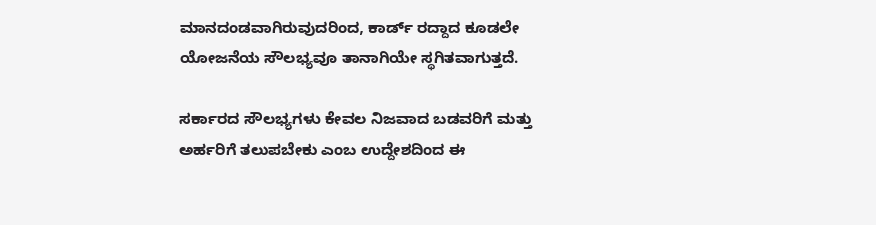ಮಾನದಂಡವಾಗಿರುವುದರಿಂದ, ಕಾರ್ಡ್ ರದ್ದಾದ ಕೂಡಲೇ ಯೋಜನೆಯ ಸೌಲಭ್ಯವೂ ತಾನಾಗಿಯೇ ಸ್ಥಗಿತವಾಗುತ್ತದೆ.

ಸರ್ಕಾರದ ಸೌಲಭ್ಯಗಳು ಕೇವಲ ನಿಜವಾದ ಬಡವರಿಗೆ ಮತ್ತು ಅರ್ಹರಿಗೆ ತಲುಪಬೇಕು ಎಂಬ ಉದ್ದೇಶದಿಂದ ಈ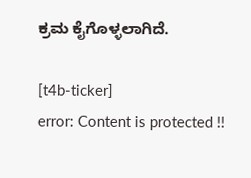ಕ್ರಮ ಕೈಗೊಳ್ಳಲಾಗಿದೆ.

[t4b-ticker]
error: Content is protected !!